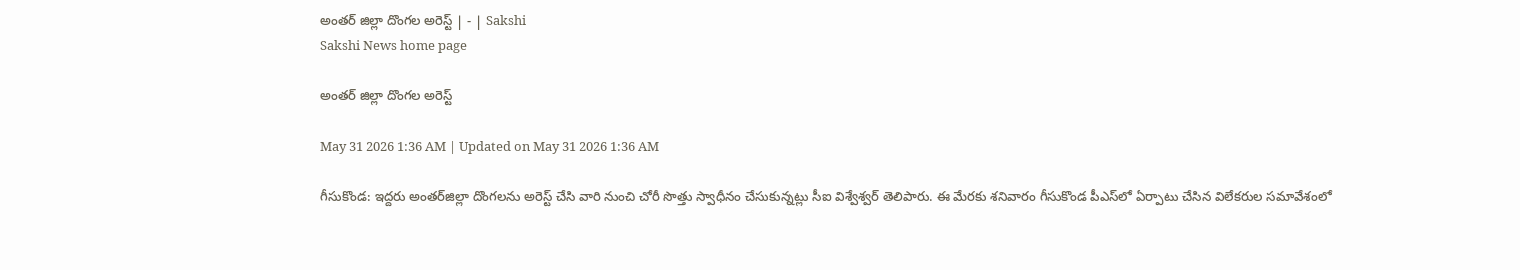అంతర్‌ జిల్లా దొంగల అరెస్ట్‌ | - | Sakshi
Sakshi News home page

అంతర్‌ జిల్లా దొంగల అరెస్ట్‌

May 31 2026 1:36 AM | Updated on May 31 2026 1:36 AM

గీసుకొండ: ఇద్దరు అంతర్‌జిల్లా దొంగలను అరెస్ట్‌ చేసి వారి నుంచి చోరీ సొత్తు స్వాధీనం చేసుకున్నట్లు సీఐ విశ్వేశ్వర్‌ తెలిపారు. ఈ మేరకు శనివారం గీసుకొండ పీఎస్‌లో ఏర్పాటు చేసిన విలేకరుల సమావేశంలో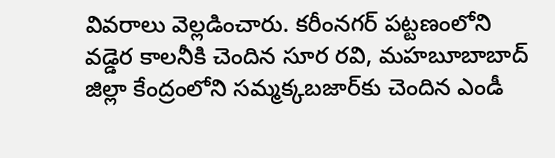వివరాలు వెల్లడించారు. కరీంనగర్‌ పట్టణంలోని వడ్డెర కాలనీకి చెందిన సూర రవి, మహబూబాబాద్‌ జిల్లా కేంద్రంలోని సమ్మక్కబజార్‌కు చెందిన ఎండీ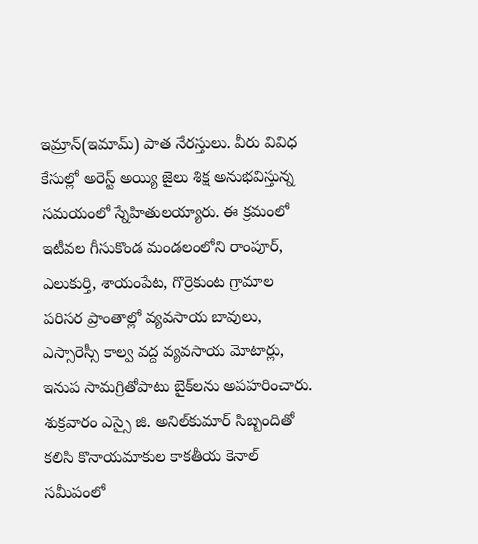ఇమ్రాన్‌(ఇమామ్‌) పాత నేరస్తులు. వీరు వివిధ కేసుల్లో అరెస్ట్‌ అయ్యి జైలు శిక్ష అనుభవిస్తున్న సమయంలో స్నేహితులయ్యారు. ఈ క్రమంలో ఇటీవల గీసుకొండ మండలంలోని రాంపూర్‌, ఎలుకుర్తి, శాయంపేట, గొర్రెకుంట గ్రామాల పరిసర ప్రాంతాల్లో వ్యవసాయ బావులు, ఎస్సారెస్సీ కాల్వ వద్ద వ్యవసాయ మోటార్లు, ఇనుప సామగ్రితోపాటు బైక్‌లను అపహరించారు. శుక్రవారం ఎస్సై జి. అనిల్‌కుమార్‌ సిబ్బందితో కలిసి కొనాయమాకుల కాకతీయ కెనాల్‌ సమీపంలో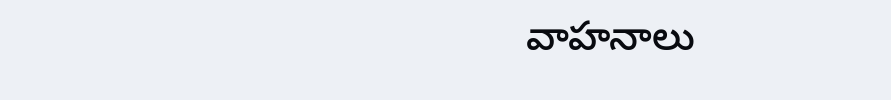వాహనాలు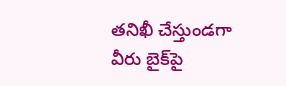తనిఖీ చేస్తుండగా వీరు బైక్‌పై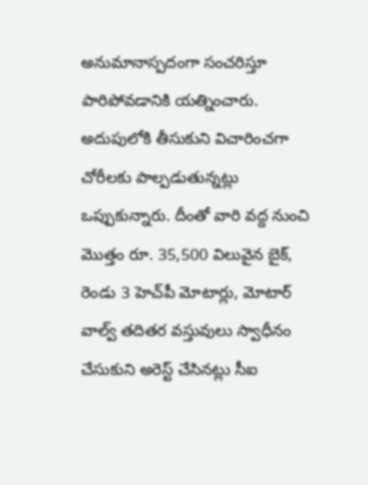అనుమానాస్పదంగా సంచరిస్తూ పారిపోవడానికి యత్నించారు. అదుపులోకి తీసుకుని విచారించగా చోరీలకు పాల్పడుతున్నట్లు ఒప్పుకున్నారు. దీంతో వారి వద్ద నుంచి మొత్తం రూ. 35,500 విలువైన బైక్‌, రెండు 3 హెచ్‌పీ మోటార్లు, మోటార్‌ వాల్వ్‌ తదితర వస్తువులు స్వాధీనం చేసుకుని అరెస్ట్‌ చేసినట్లు సీఐ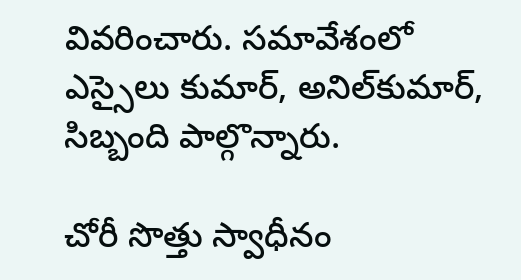వివరించారు. సమావేశంలో ఎస్సైలు కుమార్‌, అనిల్‌కుమార్‌, సిబ్బంది పాల్గొన్నారు.

చోరీ సొత్తు స్వాధీనం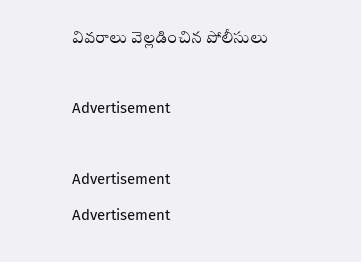వివరాలు వెల్లడించిన పోలీసులు

Advertisement

Advertisement
Advertisement